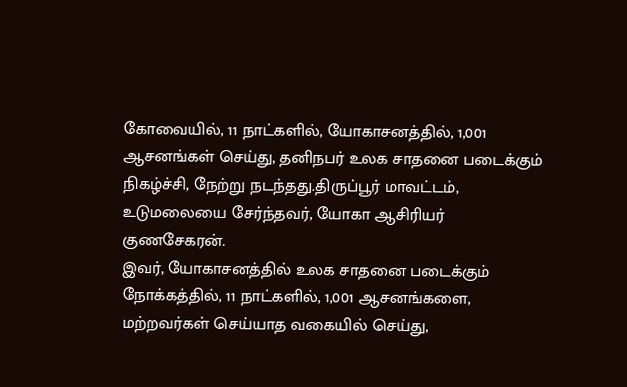கோவையில், 11 நாட்களில், யோகாசனத்தில், 1,001 ஆசனங்கள் செய்து, தனிநபர் உலக சாதனை படைக்கும் நிகழ்ச்சி, நேற்று நடந்தது.திருப்பூர் மாவட்டம், உடுமலையை சேர்ந்தவர், யோகா ஆசிரியர் குணசேகரன்.
இவர், யோகாசனத்தில் உலக சாதனை படைக்கும் நோக்கத்தில், 11 நாட்களில், 1,001 ஆசனங்களை, மற்றவர்கள் செய்யாத வகையில் செய்து,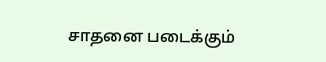சாதனை படைக்கும்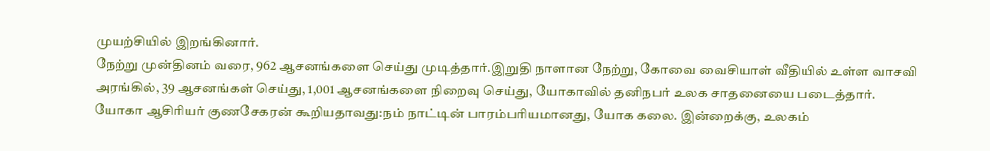முயற்சியில் இறங்கினார்.
நேற்று முன்தினம் வரை, 962 ஆசனங்களை செய்து முடித்தார்.இறுதி நாளான நேற்று, கோவை வைசியாள் வீதியில் உள்ள வாசவி அரங்கில், 39 ஆசனங்கள் செய்து, 1,001 ஆசனங்களை நிறைவு செய்து, யோகாவில் தனிநபர் உலக சாதனையை படைத்தார்.
யோகா ஆசிரியர் குணசேகரன் கூறியதாவது:நம் நாட்டின் பாரம்பரியமானது, யோக கலை. இன்றைக்கு, உலகம்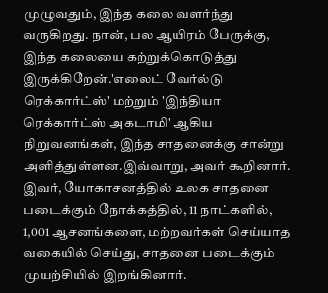முழுவதும், இந்த கலை வளர்ந்து வருகிறது. நான், பல ஆயிரம் பேருக்கு, இந்த கலையை கற்றுக்கொடுத்து இருக்கிறேன்.'எலைட் வேர்ல்டு ரெக்கார்ட்ஸ்' மற்றும் 'இந்தியா ரெக்கார்ட்ஸ் அகடாமி' ஆகிய நிறுவனங்கள், இந்த சாதனைக்கு சான்று அளித்துள்ளன.இவ்வாறு, அவர் கூறினார்.
இவர், யோகாசனத்தில் உலக சாதனை படைக்கும் நோக்கத்தில், 11 நாட்களில், 1,001 ஆசனங்களை, மற்றவர்கள் செய்யாத வகையில் செய்து, சாதனை படைக்கும் முயற்சியில் இறங்கினார்.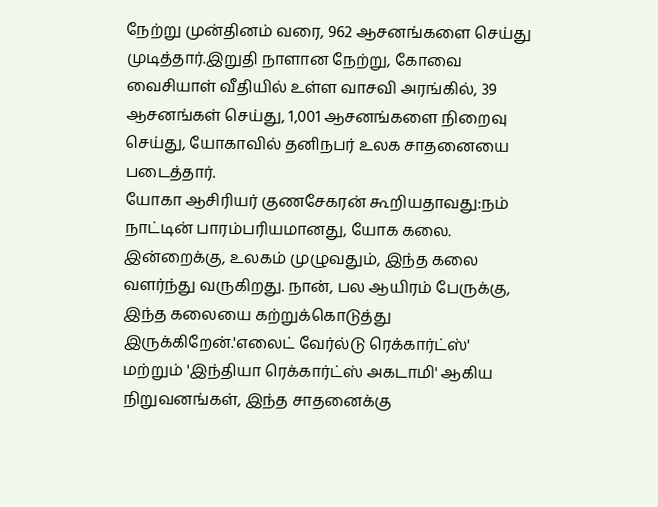நேற்று முன்தினம் வரை, 962 ஆசனங்களை செய்து முடித்தார்.இறுதி நாளான நேற்று, கோவை வைசியாள் வீதியில் உள்ள வாசவி அரங்கில், 39 ஆசனங்கள் செய்து, 1,001 ஆசனங்களை நிறைவு செய்து, யோகாவில் தனிநபர் உலக சாதனையை படைத்தார்.
யோகா ஆசிரியர் குணசேகரன் கூறியதாவது:நம் நாட்டின் பாரம்பரியமானது, யோக கலை. இன்றைக்கு, உலகம் முழுவதும், இந்த கலை வளர்ந்து வருகிறது. நான், பல ஆயிரம் பேருக்கு, இந்த கலையை கற்றுக்கொடுத்து இருக்கிறேன்.'எலைட் வேர்ல்டு ரெக்கார்ட்ஸ்' மற்றும் 'இந்தியா ரெக்கார்ட்ஸ் அகடாமி' ஆகிய நிறுவனங்கள், இந்த சாதனைக்கு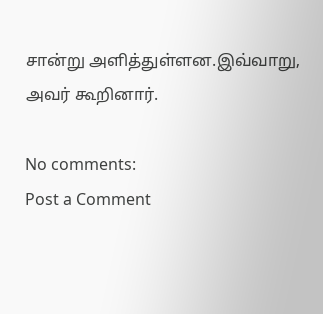சான்று அளித்துள்ளன.இவ்வாறு, அவர் கூறினார்.

No comments:
Post a Comment